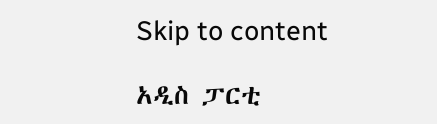Skip to content

አዲስ ፓርቲ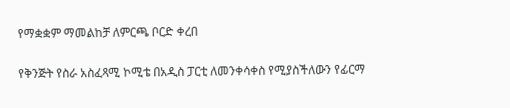የማቋቋም ማመልከቻ ለምርጫ ቦርድ ቀረበ

የቅንጅት የስራ አስፈጻሚ ኮሚቴ በአዲስ ፓርቲ ለመንቀሳቀስ የሚያስችለውን የፊርማ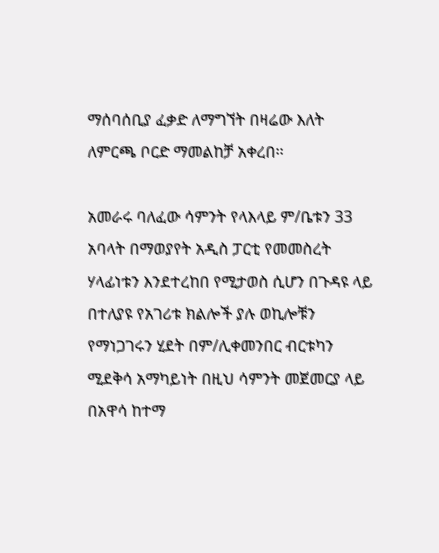ማሰባሰቢያ ፈቃድ ለማግኘት በዛሬው እለት ለምርጫ ቦርድ ማመልከቻ አቀረበ፡፡

አመራሩ ባለፈው ሳምንት የላእላይ ም/ቤቱን 33 አባላት በማወያየት አዲስ ፓርቲ የመመስረት ሃላፊነቱን እንደተረከበ የሚታወስ ሲሆን በጉዳዩ ላይ በተለያዩ የአገሪቱ ክልሎች ያሉ ወኪሎቹን የማነጋገሩን ሂደት በም/ሊቀመንበር ብርቱካን ሚደቅሳ አማካይነት በዚህ ሳምንት መጀመርያ ላይ በአዋሳ ከተማ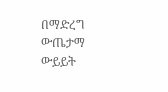በማድረግ ውጤታማ ውይይት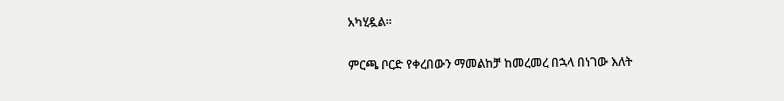አካሂዷል፡፡

ምርጫ ቦርድ የቀረበውን ማመልከቻ ከመረመረ በኋላ በነገው እለት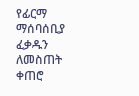የፊርማ ማሰባሰቢያ ፈቃዱን ለመስጠት ቀጠሮ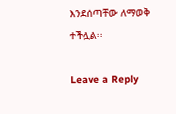እንደሰጣቸው ለማወቅ ተችሏል፡፡

Leave a Reply